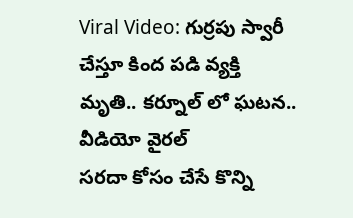Viral Video: గుర్రపు స్వారీ చేస్తూ కింద పడి వ్యక్తి మృతి.. కర్నూల్ లో ఘటన.. వీడియో వైరల్
సరదా కోసం చేసే కొన్ని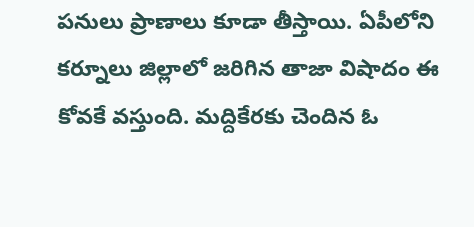పనులు ప్రాణాలు కూడా తీస్తాయి. ఏపీలోని కర్నూలు జిల్లాలో జరిగిన తాజా విషాదం ఈ కోవకే వస్తుంది. మద్దికేరకు చెందిన ఓ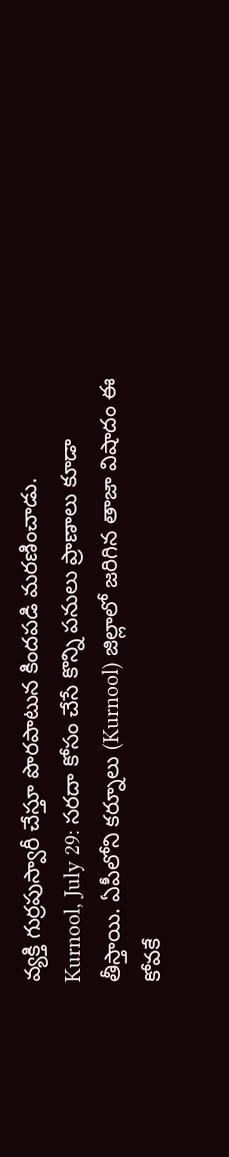వ్యక్తి గుర్రపుస్వారీ చేస్తూ పొరపాటున కిందపడి మరణించాడు.
Kurnool, July 29: సరదా కోసం చేసే కొన్ని పనులు ప్రాణాలు కూడా తీస్తాయి. ఏపీలోని కర్నూలు (Kurnool) జిల్లాలో జరిగిన తాజా విషాదం ఈ కోవకే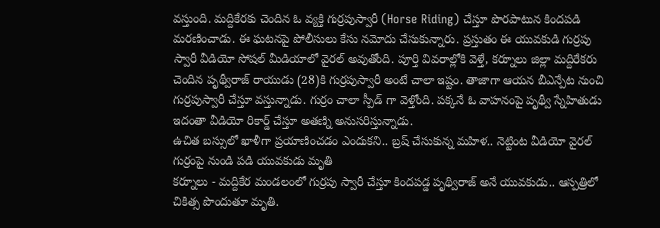వస్తుంది. మద్దికేరకు చెందిన ఓ వ్యక్తి గుర్రపుస్వారీ (Horse Riding) చేస్తూ పొరపాటున కిందపడి మరణించాడు. ఈ ఘటనపై పోలీసులు కేసు నమోదు చేసుకున్నారు. ప్రస్తుతం ఈ యువకుడి గుర్రపు స్వారీ వీడియో సోషల్ మీడియాలో వైరల్ అవుతోంది. పూర్తి వివరాల్లోకి వెళ్తే, కర్నూలు జిల్లా మద్దిరేకరు చెందిన పృథ్వీరాజ్ రాయుడు (28)కి గుర్రపుస్వారీ అంటే చాలా ఇష్టం. తాజాగా ఆయన బీఎన్పేట నుంచి గుర్రపుస్వారీ చేస్తూ వస్తున్నాడు. గుర్రం చాలా స్పీడ్ గా వెళ్తోంది. పక్కనే ఓ వాహనంపై పృథ్వీ స్నేహితుడు ఇదంతా వీడియో రికార్డ్ చేస్తూ అతణ్ని అనుసరిస్తున్నాడు.
ఉచిత బస్సులో ఖాళీగా ప్రయాణించడం ఎందుకని.. బ్రష్ చేసుకున్న మహిళ.. నెట్టింట వీడియో వైరల్
గుర్రంపై నుండి పడి యువకుడు మృతి
కర్నూలు - మద్దికేర మండలంలో గుర్రపు స్వారీ చేస్తూ కిందపడ్డ పృథ్విరాజ్ అనే యువకుడు.. ఆస్పత్రిలో చికిత్స పొందుతూ మృతి.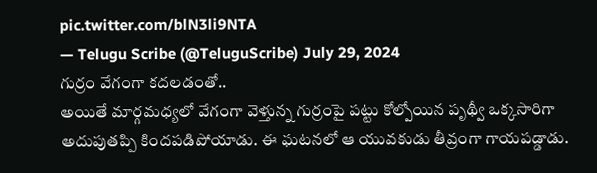pic.twitter.com/blN3li9NTA
— Telugu Scribe (@TeluguScribe) July 29, 2024
గుర్రం వేగంగా కదలడంతో..
అయితే మార్గమధ్యలో వేగంగా వెళ్తున్న గుర్రంపై పట్టు కోల్పోయిన పృథ్వీ ఒక్కసారిగా అదుపుతప్పి కిందపడిపోయాడు. ఈ ఘటనలో ఆ యువకుడు తీవ్రంగా గాయపడ్డాడు.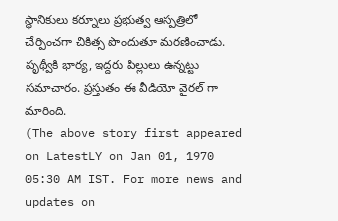స్థానికులు కర్నూలు ప్రభుత్వ ఆస్పత్రిలో చేర్పించగా చికిత్స పొందుతూ మరణించాడు. పృథ్వీకి భార్య, ఇద్దరు పిల్లులు ఉన్నట్టు సమాచారం. ప్రస్తుతం ఈ వీడియో వైరల్ గా మారింది.
(The above story first appeared on LatestLY on Jan 01, 1970 05:30 AM IST. For more news and updates on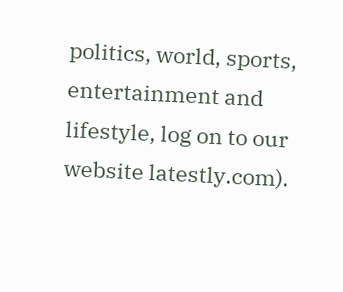politics, world, sports, entertainment and lifestyle, log on to our website latestly.com).